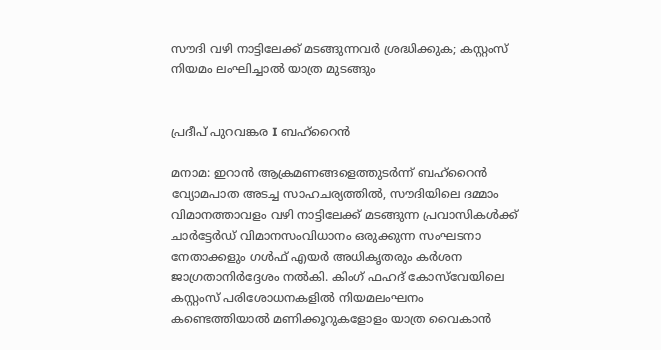സൗദി വഴി നാട്ടിലേക്ക് മടങ്ങുന്നവർ ശ്രദ്ധിക്കുക; കസ്റ്റംസ് നിയമം ലംഘിച്ചാൽ യാത്ര മുടങ്ങും


പ്രദീപ് പുറവങ്കര I ബഹ്റൈൻ

മനാമ: ഇറാൻ ആക്രമണങ്ങളെത്തുടർന്ന് ബഹ്‌റൈൻ വ്യോമപാത അടച്ച സാഹചര്യത്തിൽ, സൗദിയിലെ ദമ്മാം വിമാനത്താവളം വഴി നാട്ടിലേക്ക് മടങ്ങുന്ന പ്രവാസികൾക്ക് ചാർട്ടേർഡ് വിമാനസംവിധാനം ഒരുക്കുന്ന സംഘടനാ നേതാക്കളും ഗൾഫ് എയർ അധികൃതരും കർശന ജാഗ്രതാനിർദ്ദേശം നൽകി. കിംഗ് ഫഹദ് കോസ്‌വേയിലെ കസ്റ്റംസ് പരിശോധനകളിൽ നിയമലംഘനം കണ്ടെത്തിയാൽ മണിക്കൂറുകളോളം യാത്ര വൈകാൻ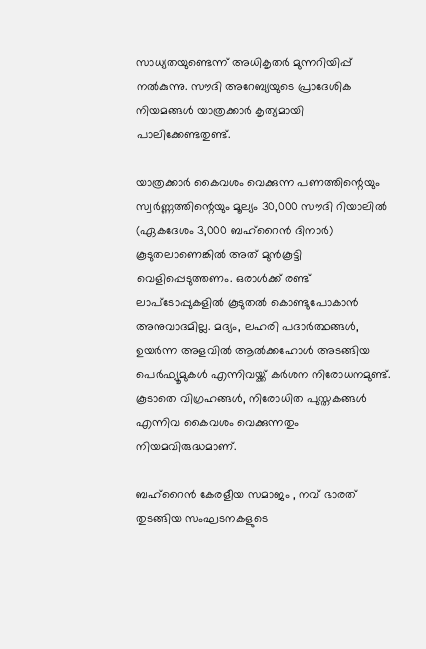സാധ്യതയുണ്ടെന്ന് അധികൃതർ മുന്നറിയിപ്പ് നൽകുന്നു. സൗദി അറേബ്യയുടെ പ്രാദേശിക നിയമങ്ങൾ യാത്രക്കാർ കൃത്യമായി പാലിക്കേണ്ടതുണ്ട്.

യാത്രക്കാർ കൈവശം വെക്കുന്ന പണത്തിന്റെയും സ്വർണ്ണത്തിന്റെയും മൂല്യം 30,000 സൗദി റിയാലിൽ (ഏകദേശം 3,000 ബഹ്‌റൈൻ ദിനാർ) കൂടുതലാണെങ്കിൽ അത് മുൻകൂട്ടി വെളിപ്പെടുത്തണം. ഒരാൾക്ക് രണ്ട് ലാപ്ടോപ്പുകളിൽ കൂടുതൽ കൊണ്ടുപോകാൻ അനുവാദമില്ല. മദ്യം, ലഹരി പദാർത്ഥങ്ങൾ, ഉയർന്ന അളവിൽ ആൽക്കഹോൾ അടങ്ങിയ പെർഫ്യൂമുകൾ എന്നിവയ്ക്ക് കർശന നിരോധനമുണ്ട്. കൂടാതെ വിഗ്രഹങ്ങൾ, നിരോധിത പുസ്തകങ്ങൾ എന്നിവ കൈവശം വെക്കുന്നതും നിയമവിരുദ്ധമാണ്.

ബഹ്‌റൈൻ കേരളീയ സമാജം , നവ് ഭാരത് തുടങ്ങിയ സംഘടനകളുടെ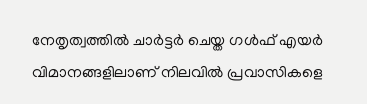നേതൃത്വത്തിൽ ചാർട്ടർ ചെയ്ത ഗൾഫ് എയർ വിമാനങ്ങളിലാണ് നിലവിൽ പ്രവാസികളെ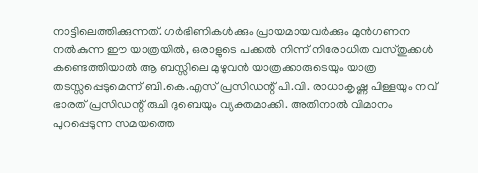നാട്ടിലെത്തിക്കുന്നത്. ഗർഭിണികൾക്കും പ്രായമായവർക്കും മുൻഗണന നൽകുന്ന ഈ യാത്രയിൽ, ഒരാളുടെ പക്കൽ നിന്ന് നിരോധിത വസ്തുക്കൾ കണ്ടെത്തിയാൽ ആ ബസ്സിലെ മുഴുവൻ യാത്രക്കാരുടെയും യാത്ര തടസ്സപ്പെടുമെന്ന് ബി.കെ.എസ് പ്രസിഡന്റ് പി.വി. രാധാകൃഷ്ണ പിള്ളയും നവ് ഭാരത് പ്രസിഡന്റ് രുചി ദുബെയും വ്യക്തമാക്കി. അതിനാൽ വിമാനം പുറപ്പെടുന്ന സമയത്തെ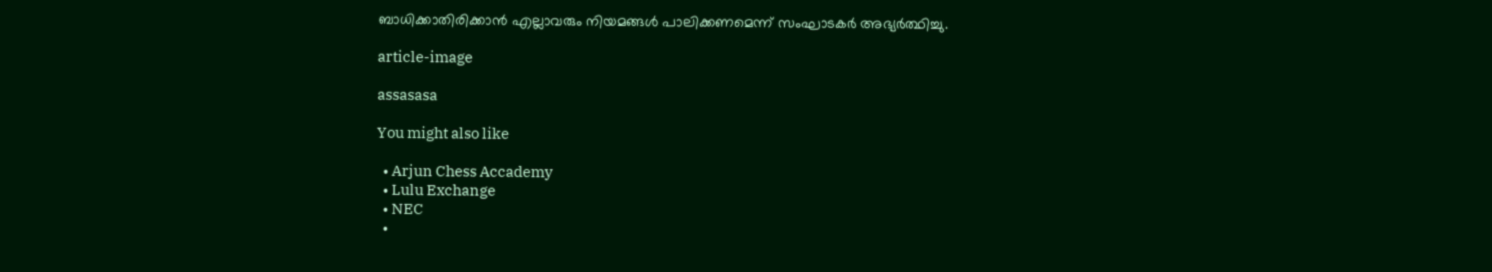ബാധിക്കാതിരിക്കാൻ എല്ലാവരും നിയമങ്ങൾ പാലിക്കണമെന്ന് സംഘാടകർ അഭ്യർത്ഥിച്ചു.

article-image

assasasa

You might also like

  • Arjun Chess Accademy
  • Lulu Exchange
  • NEC
  •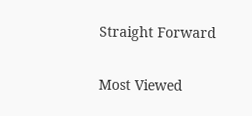Straight Forward

Most Viewed